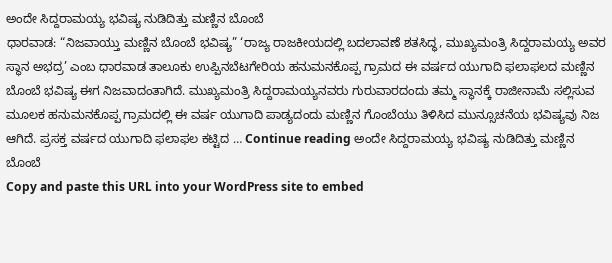ಅಂದೇ ಸಿದ್ದರಾಮಯ್ಯ ಭವಿಷ್ಯ ನುಡಿದಿತ್ತು ಮಣ್ಣಿನ ಬೊಂಬೆ
ಧಾರವಾಡ: “ನಿಜವಾಯ್ತು ಮಣ್ಣಿನ ಬೊಂಬೆ ಭವಿಷ್ಯ” ‘ರಾಜ್ಯ ರಾಜಕೀಯದಲ್ಲಿ ಬದಲಾವಣೆ ಶತಸಿದ್ಧ, ಮುಖ್ಯಮಂತ್ರಿ ಸಿದ್ದರಾಮಯ್ಯ ಅವರ ಸ್ಥಾನ ಅಭದ್ರ’ ಎಂಬ ಧಾರವಾಡ ತಾಲೂಕು ಉಪ್ಪಿನಬೆಟಗೇರಿಯ ಹನುಮನಕೊಪ್ಪ ಗ್ರಾಮದ ಈ ವರ್ಷದ ಯುಗಾದಿ ಫಲಾಫಲದ ಮಣ್ಣಿನ ಬೊಂಬೆ ಭವಿಷ್ಯ ಈಗ ನಿಜವಾದಂತಾಗಿದೆ. ಮುಖ್ಯಮಂತ್ರಿ ಸಿದ್ದರಾಮಯ್ಯನವರು ಗುರುವಾರದಂದು ತಮ್ಮ ಸ್ಥಾನಕ್ಕೆ ರಾಜೀನಾಮೆ ಸಲ್ಲಿಸುವ ಮೂಲಕ ಹನುಮನಕೊಪ್ಪ ಗ್ರಾಮದಲ್ಲಿ ಈ ವರ್ಷ ಯುಗಾದಿ ಪಾಡ್ಯದಂದು ಮಣ್ಣಿನ ಗೊಂಬೆಯು ತಿಳಿಸಿದ ಮುನ್ಸೂಚನೆಯ ಭವಿಷ್ಯವು ನಿಜ ಆಗಿದೆ. ಪ್ರಸಕ್ತ ವರ್ಷದ ಯುಗಾದಿ ಫಲಾಫಲ ಕಟ್ಟಿದ … Continue reading ಅಂದೇ ಸಿದ್ದರಾಮಯ್ಯ ಭವಿಷ್ಯ ನುಡಿದಿತ್ತು ಮಣ್ಣಿನ ಬೊಂಬೆ
Copy and paste this URL into your WordPress site to embed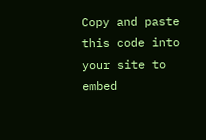Copy and paste this code into your site to embed